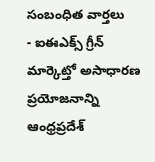సంబంధిత వార్తలు
- ఐఈఎక్స్ గ్రీన్ మార్కెట్తో అసాధారణ ప్రయోజనాన్ని ఆంధ్రప్రదేశ్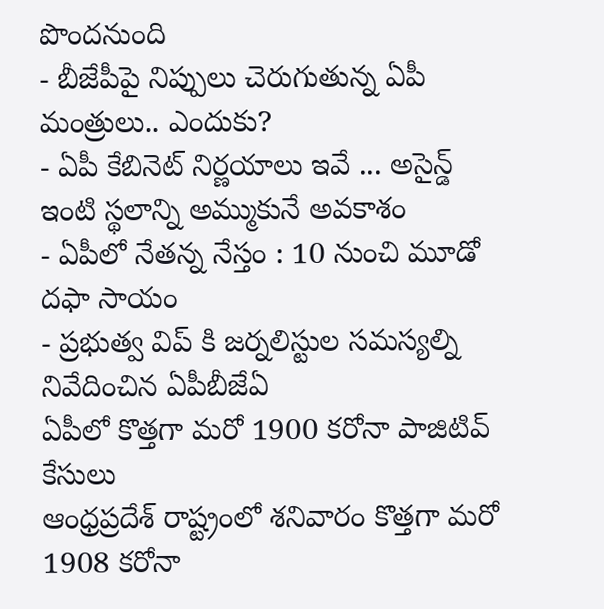పొందనుంది
- బీజేపీపై నిప్పులు చెరుగుతున్న ఏపీ మంత్రులు.. ఎందుకు?
- ఏపీ కేబినెట్ నిర్ణయాలు ఇవే ... అసైన్డ్ ఇంటి స్థలాన్ని అమ్ముకునే అవకాశం
- ఏపీలో నేతన్న నేస్తం : 10 నుంచి మూడో దఫా సాయం
- ప్రభుత్వ విప్ కి జర్నలిస్టుల సమస్యల్ని నివేదించిన ఏపీబీజేఏ
ఏపీలో కొత్తగా మరో 1900 కరోనా పాజిటివ్ కేసులు
ఆంధ్రప్రదేశ్ రాష్ట్రంలో శనివారం కొత్తగా మరో 1908 కరోనా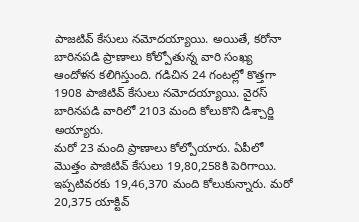పాజటివ్ కేసులు నమోదయ్యాయి. అయితే, కరోనా బారినపడి ప్రాణాలు కోల్పోతున్న వారి సంఖ్య ఆందోళన కలిగిస్తుంది. గడిచిన 24 గంటల్లో కొత్తగా 1908 పాజిటివ్ కేసులు నమోదయ్యాయి. వైరస్ బారినపడి వారిలో 2103 మంది కోలుకొని డిశ్చార్జి అయ్యారు.
మరో 23 మంది ప్రాణాలు కోల్పోయారు. ఏపీలో మొత్తం పాజిటివ్ కేసులు 19,80,258కి పెరిగాయి. ఇప్పటివరకు 19,46,370 మంది కోలుకున్నారు. మరో 20,375 యాక్టివ్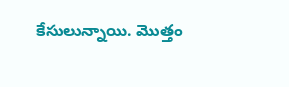కేసులున్నాయి. మొత్తం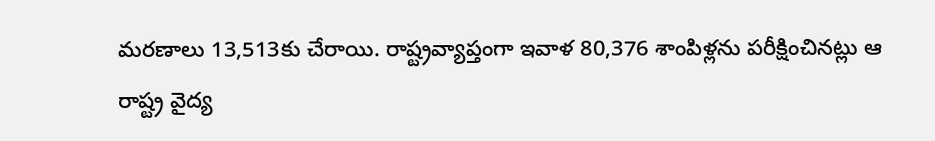మరణాలు 13,513కు చేరాయి. రాష్ట్రవ్యాప్తంగా ఇవాళ 80,376 శాంపిళ్లను పరీక్షించినట్లు ఆ రాష్ట్ర వైద్య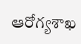ఆరోగ్యశాఖ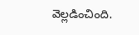వెల్లడించింది.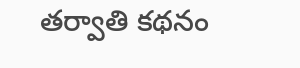తర్వాతి కథనం